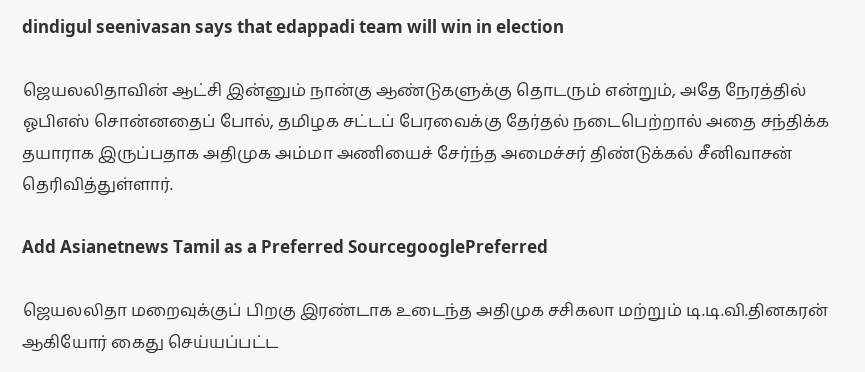dindigul seenivasan says that edappadi team will win in election

ஜெயலலிதாவின் ஆட்சி இன்னும் நான்கு ஆண்டுகளுக்கு தொடரும் என்றும், அதே நேரத்தில் ஓபிஎஸ் சொன்னதைப் போல், தமிழக சட்டப் பேரவைக்கு தேர்தல் நடைபெற்றால் அதை சந்திக்க தயாராக இருப்பதாக அதிமுக அம்மா அணியைச் சேர்ந்த அமைச்சர் திண்டுக்கல் சீனிவாசன் தெரிவித்துள்ளார்.

Add Asianetnews Tamil as a Preferred SourcegooglePreferred

ஜெயலலிதா மறைவுக்குப் பிறகு இரண்டாக உடைந்த அதிமுக சசிகலா மற்றும் டி.டி.வி.தினகரன் ஆகியோர் கைது செய்யப்பட்ட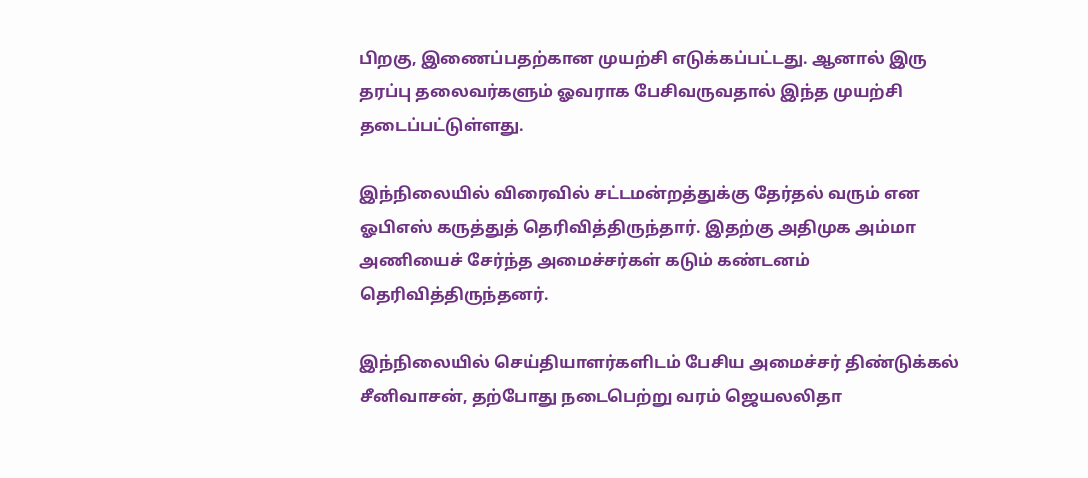பிறகு, இணைப்பதற்கான முயற்சி எடுக்கப்பட்டது. ஆனால் இரு தரப்பு தலைவர்களும் ஓவராக பேசிவருவதால் இந்த முயற்சி தடைப்பட்டுள்ளது.

இந்நிலையில் விரைவில் சட்டமன்றத்துக்கு தேர்தல் வரும் என ஓபிஎஸ் கருத்துத் தெரிவித்திருந்தார். இதற்கு அதிமுக அம்மா அணியைச் சேர்ந்த அமைச்சர்கள் கடும் கண்டனம் தெரிவித்திருந்தனர்.

இந்நிலையில் செய்தியாளர்களிடம் பேசிய அமைச்சர் திண்டுக்கல் சீனிவாசன், தற்போது நடைபெற்று வரம் ஜெயலலிதா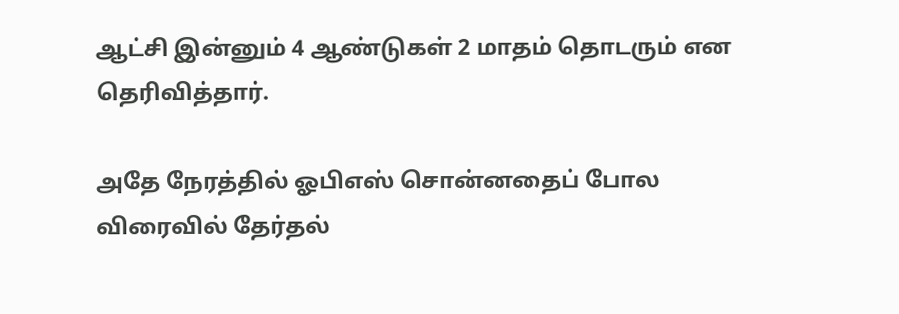ஆட்சி இன்னும் 4 ஆண்டுகள் 2 மாதம் தொடரும் என தெரிவித்தார்.

அதே நேரத்தில் ஓபிஎஸ் சொன்னதைப் போல விரைவில் தேர்தல்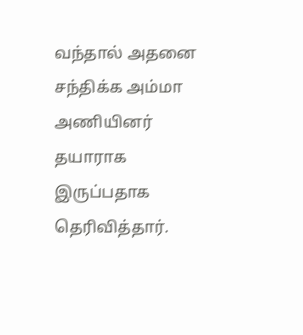வந்தால் அதனை சந்திக்க அம்மா அணியினர் தயாராக இருப்பதாக தெரிவித்தார்.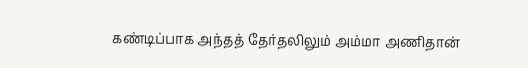கண்டிப்பாக அந்தத் தேர்தலிலும் அம்மா அணிதான்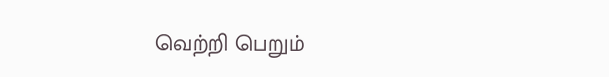வெற்றி பெறும்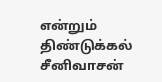என்றும் திண்டுக்கல் சீனிவாசன்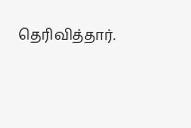தெரிவித்தார்.